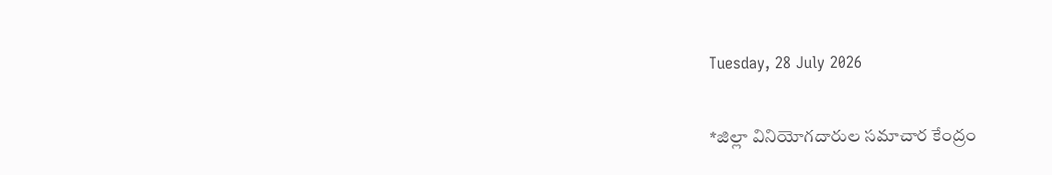Tuesday, 28 July 2026

*జిల్లా వినియోగదారుల సమాచార కేంద్రం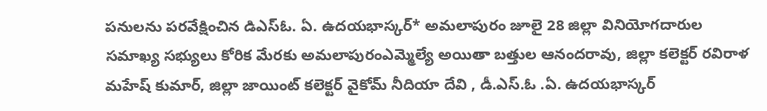పనులను పరవేక్షించిన డిఎస్ఓ. ఏ. ఉదయభాస్కర్* అమలాపురం జూలై 28 జిల్లా వినియోగదారుల సమాఖ్య సభ్యులు కోరిక మేరకు అమలాపురంఎమ్మెల్యే అయితా బత్తుల ఆనందరావు, జిల్లా కలెక్టర్ రవిరాళ మహేష్ కుమార్, జిల్లా జాయింట్ కలెక్టర్ వైకోమ్ నీదియా దేవి , డీ.ఎస్.ఓ .ఏ. ఉదయభాస్కర్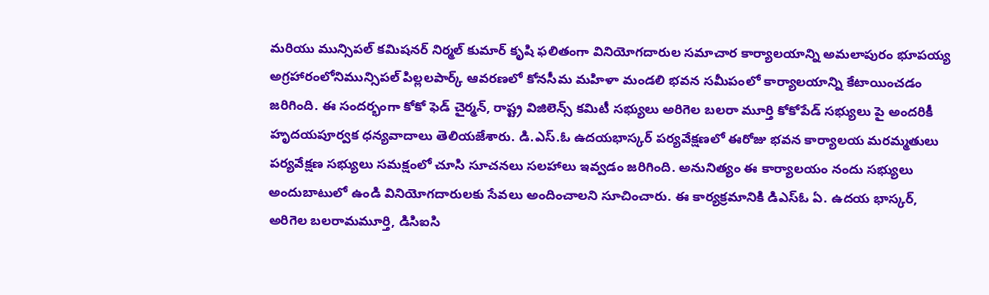మరియు మున్సిపల్ కమిషనర్ నిర్మల్ కుమార్ కృషి ఫలితంగా వినియోగదారుల సమాచార కార్యాలయాన్ని అమలాపురం భూపయ్య అగ్రహారంలోనిమున్సిపల్ పిల్లలపార్క్ ఆవరణలో కోనసీమ మహిళా మండలి భవన సమీపంలో కార్యాలయాన్ని కేటాయించడం జరిగింది. ఈ సందర్భంగా కోకో ఫెడ్ చైర్మన్, రాష్ట్ర విజిలెన్స్ కమిటీ సభ్యులు అరిగెల బలరా మూర్తి కోకోపేడ్ సభ్యులు పై అందరికీ హృదయపూర్వక ధన్యవాదాలు తెలియజేశారు. డి.ఎస్.ఓ ఉదయభాస్కర్ పర్యవేక్షణలో ఈరోజు భవన కార్యాలయ మరమ్మతులు పర్యవేక్షణ సభ్యులు సమక్షంలో చూసి సూచనలు సలహాలు ఇవ్వడం జరిగింది. అనునిత్యం ఈ కార్యాలయం నందు సభ్యులు అందుబాటులో ఉండి వినియోగదారులకు సేవలు అందించాలని సూచించారు. ఈ కార్యక్రమానికి డిఎస్ఓ ఏ. ఉదయ భాస్కర్, అరిగెల బలరామమూర్తి, డిసిఐసి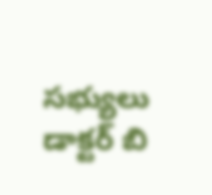సభ్యులు డాక్టర్ బి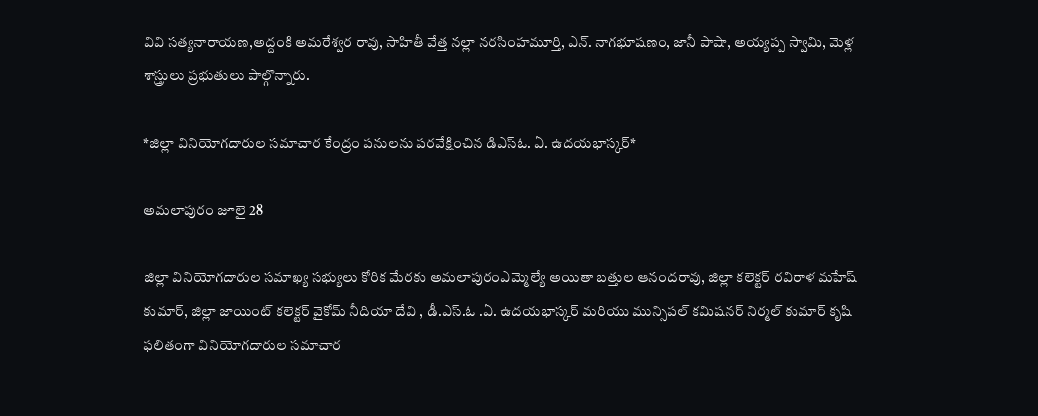వివి సత్యనారాయణ,అద్దంకి అమరేశ్వర రావు, సాహితీ వేత్త నల్లా నరసింహమూర్తి, ఎన్. నాగభూషణం, జానీ పాషా, అయ్యప్ప స్వామి, మెళ్ల శాస్త్రులు ప్రభుతులు పాల్గొన్నారు.

*జిల్లా వినియోగదారుల సమాచార కేంద్రం పనులను పరవేక్షించిన డిఎస్ఓ. ఏ. ఉదయభాస్కర్*

అమలాపురం జూలై 28

జిల్లా వినియోగదారుల సమాఖ్య సభ్యులు కోరిక మేరకు అమలాపురంఎమ్మెల్యే అయితా బత్తుల ఆనందరావు, జిల్లా కలెక్టర్ రవిరాళ మహేష్ కుమార్, జిల్లా జాయింట్ కలెక్టర్ వైకోమ్ నీదియా దేవి , డీ.ఎస్.ఓ .ఏ. ఉదయభాస్కర్ మరియు మున్సిపల్ కమిషనర్ నిర్మల్ కుమార్ కృషి ఫలితంగా వినియోగదారుల సమాచార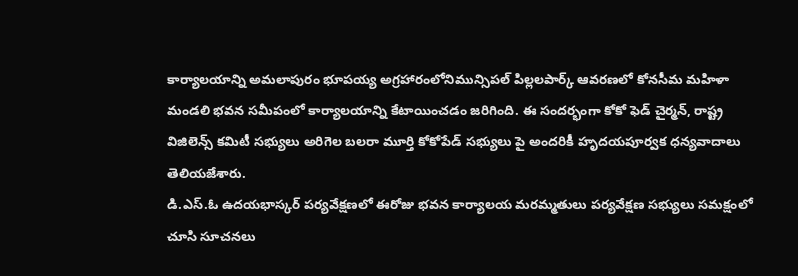కార్యాలయాన్ని అమలాపురం భూపయ్య అగ్రహారంలోనిమున్సిపల్ పిల్లలపార్క్ ఆవరణలో కోనసీమ మహిళా మండలి భవన సమీపంలో కార్యాలయాన్ని కేటాయించడం జరిగింది. ఈ సందర్భంగా కోకో ఫెడ్ చైర్మన్, రాష్ట్ర విజిలెన్స్ కమిటీ సభ్యులు అరిగెల బలరా మూర్తి కోకోపేడ్ సభ్యులు పై అందరికీ హృదయపూర్వక ధన్యవాదాలు తెలియజేశారు.
డి.ఎస్.ఓ ఉదయభాస్కర్ పర్యవేక్షణలో ఈరోజు భవన కార్యాలయ మరమ్మతులు పర్యవేక్షణ సభ్యులు సమక్షంలో చూసి సూచనలు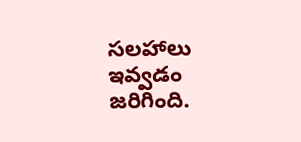సలహాలు ఇవ్వడం జరిగింది.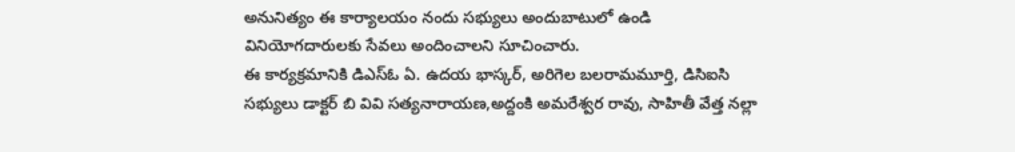అనునిత్యం ఈ కార్యాలయం నందు సభ్యులు అందుబాటులో ఉండి వినియోగదారులకు సేవలు అందించాలని సూచించారు.
ఈ కార్యక్రమానికి డిఎస్ఓ ఏ. ఉదయ భాస్కర్, అరిగెల బలరామమూర్తి, డిసిఐసి సభ్యులు డాక్టర్ బి వివి సత్యనారాయణ,అద్దంకి అమరేశ్వర రావు, సాహితీ వేత్త నల్లా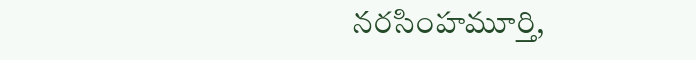నరసింహమూర్తి,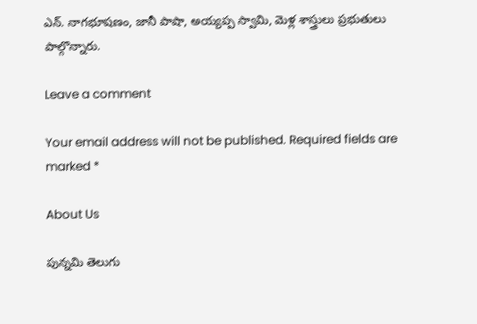ఎన్. నాగభూషణం, జానీ పాషా, అయ్యప్ప స్వామి, మెళ్ల శాస్త్రులు ప్రభుతులు పాల్గొన్నారు.

Leave a comment

Your email address will not be published. Required fields are marked *

About Us

పున్నమి తెలుగు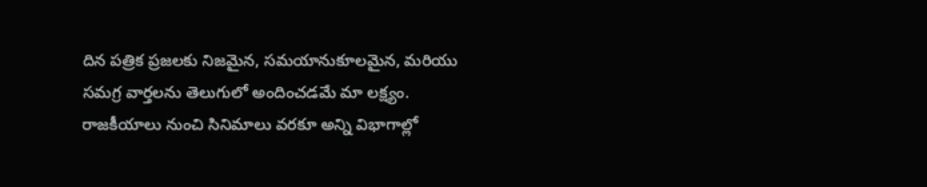దిన పత్రిక ప్రజలకు నిజమైన, సమయానుకూలమైన, మరియు సమగ్ర వార్తలను తెలుగులో అందించడమే మా లక్ష్యం.
రాజకీయాలు నుంచి సినిమాలు వరకూ అన్ని విభాగాల్లో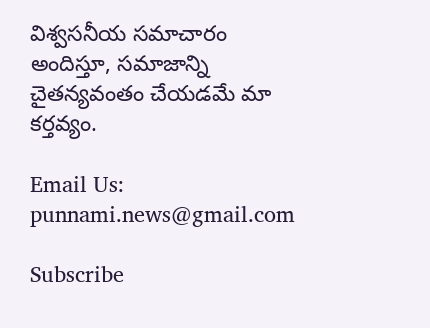విశ్వసనీయ సమాచారం అందిస్తూ, సమాజాన్ని చైతన్యవంతం చేయడమే మా కర్తవ్యం.

Email Us: punnami.news@gmail.com

Subscribe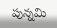పున్నమి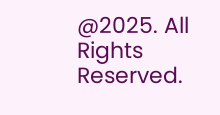@2025. All Rights Reserved.